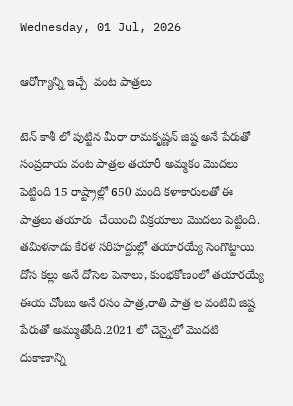Wednesday, 01 Jul, 2026

ఆరోగ్యాన్ని ఇచ్చే  వంట పాత్రలు

టెన్ కాశీ లో పుట్టిన మీరా రామకృష్ణన్ జిష్ట అనే పేరుతో సంప్రదాయ వంట పాత్రల తయారీ అమ్మకం మొదలు పెట్టింది 15 రాష్ట్రాల్లో 650 మంది కళాకారులతో ఈ పాత్రలు తయారు  చేయించి విక్రయాలు మొదలు పెట్టింది. తమిళనాడు కేరళ సరిహద్దుల్లో తయారయ్యే సెంగొట్టాయి దోస కల్లు అనే దోసెల పెనాలు, కుంభకోణంలో తయారయ్యే ఈయ చోంబు అనే రసం పాత్ర,రాతి పాత్ర ల వంటివి జిష్ట పేరుతో అమ్ముతోంది.2021 లో చెన్నైలో మొదటి దుకాణాన్ని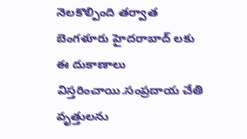నెలకొల్పింది తర్వాత బెంగళూరు హైదరాబాద్ లకు ఈ దుకాణాలు విస్తరించాయి.సంప్రదాయ చేతి వృత్తులను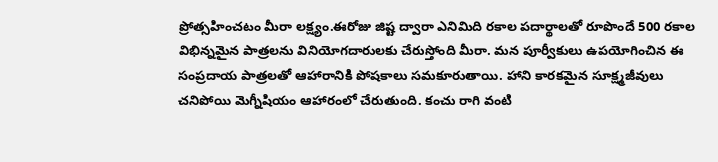ప్రోత్సహించటం మీరా లక్ష్యం.ఈరోజు జిష్ట ద్వారా ఎనిమిది రకాల పదార్థాలతో రూపొందే 500 రకాల విభిన్నమైన పాత్రలను వినియోగదారులకు చేరుస్తోంది మీరా. మన పూర్వీకులు ఉపయోగించిన ఈ సంప్రదాయ పాత్రలతో ఆహారానికి పోషకాలు సమకూరుతాయి. హాని కారకమైన సూక్ష్మజీవులు చనిపోయి మెగ్నీషియం ఆహారంలో చేరుతుంది. కంచు రాగి వంటి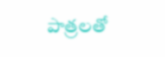పాత్రలతో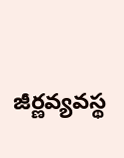జీర్ణవ్యవస్థ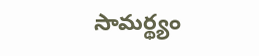సామర్థ్యం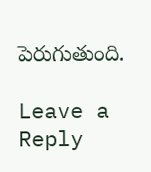పెరుగుతుంది.

Leave a Reply